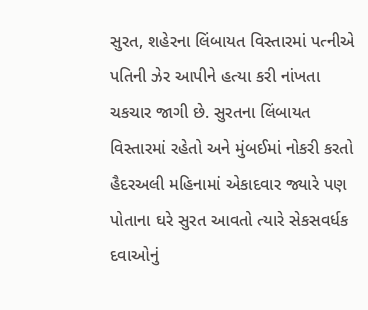સુરત, શહેરના લિંબાયત વિસ્તારમાં પત્નીએ પતિની ઝેર આપીને હત્યા કરી નાંખતા ચકચાર જાગી છે. સુરતના લિંબાયત વિસ્તારમાં રહેતો અને મુંબઈમાં નોકરી કરતો હૈદરઅલી મહિનામાં એકાદવાર જ્યારે પણ પોતાના ઘરે સુરત આવતો ત્યારે સેકસવર્ધક દવાઓનું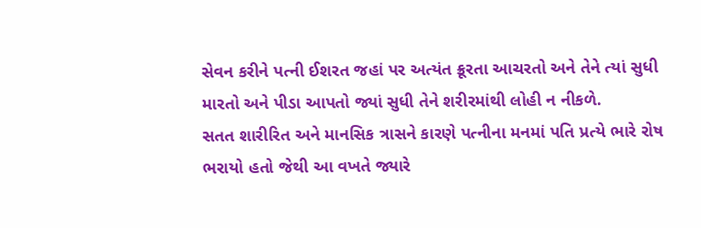સેવન કરીને પત્ની ઈશરત જહાં પર અત્યંત ક્રૂરતા આચરતો અને તેને ત્યાં સુધી મારતો અને પીડા આપતો જ્યાં સુધી તેને શરીરમાંથી લોહી ન નીકળે.
સતત શારીરિત અને માનસિક ત્રાસને કારણે પત્નીના મનમાં પતિ પ્રત્યે ભારે રોષ ભરાયો હતો જેથી આ વખતે જ્યારે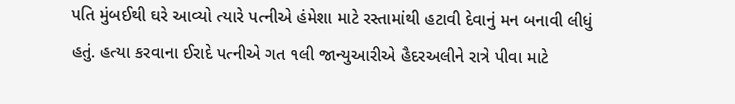પતિ મુંબઈથી ઘરે આવ્યો ત્યારે પત્નીએ હંમેશા માટે રસ્તામાંથી હટાવી દેવાનું મન બનાવી લીધું હતું. હત્યા કરવાના ઈરાદે પત્નીએ ગત ૧લી જાન્યુઆરીએ હૈદરઅલીને રાત્રે પીવા માટે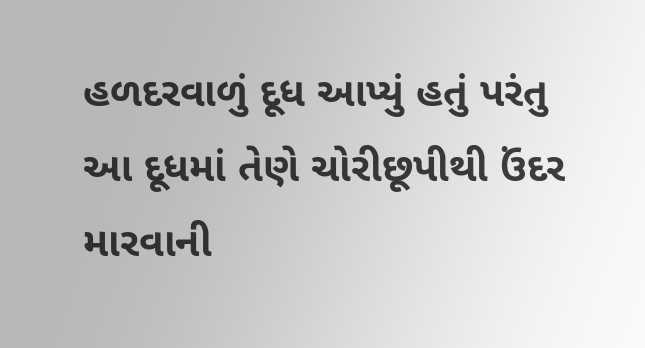હળદરવાળું દૂધ આપ્યું હતું પરંતુ આ દૂધમાં તેણે ચોરીછૂપીથી ઉંદર મારવાની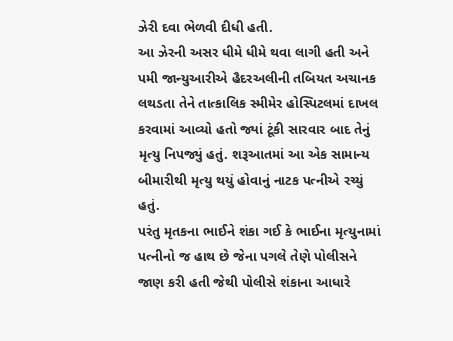ઝેરી દવા ભેળવી દીધી હતી.
આ ઝેરની અસર ધીમે ધીમે થવા લાગી હતી અને પમી જાન્યુઆરીએ હૈદરઅલીની તબિયત અચાનક લથડતા તેને તાત્કાલિક સ્મીમેર હોસ્પિટલમાં દાખલ કરવામાં આવ્યો હતો જ્યાં ટૂંકી સારવાર બાદ તેનું મૃત્યુ નિપજ્યું હતું. શરૂઆતમાં આ એક સામાન્ય બીમારીથી મૃત્યુ થયું હોવાનું નાટક પત્નીએ રચ્યું હતું.
પરંતુ મૃતકના ભાઈને શંકા ગઈ કે ભાઈના મૃત્યુનામાં પત્નીનો જ હાથ છે જેના પગલે તેણે પોલીસને જાણ કરી હતી જેથી પોલીસે શંકાના આધારે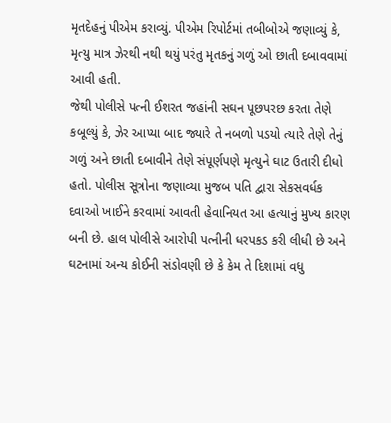મૃતદેહનું પીએમ કરાવ્યું. પીએમ રિપોર્ટમાં તબીબોએ જણાવ્યું કે, મૃત્યુ માત્ર ઝેરથી નથી થયું પરંતુ મૃતકનું ગળું ઓ છાતી દબાવવામાં આવી હતી.
જેથી પોલીસે પત્ની ઈશરત જહાંની સઘન પૂછપરછ કરતા તેણે કબૂલ્યું કે, ઝેર આપ્યા બાદ જ્યારે તે નબળો પડયો ત્યારે તેણે તેનું ગળું અને છાતી દબાવીને તેણે સંપૂર્ણપણે મૃત્યુને ઘાટ ઉતારી દીધો હતો. પોલીસ સૂત્રોના જણાવ્યા મુજબ પતિ દ્વારા સેકસવર્ધક દવાઓ ખાઈને કરવામાં આવતી હેવાનિયત આ હત્યાનું મુખ્ય કારણ બની છે. હાલ પોલીસે આરોપી પત્નીની ધરપકડ કરી લીધી છે અને ઘટનામાં અન્ય કોઈની સંડોવણી છે કે કેમ તે દિશામાં વધુ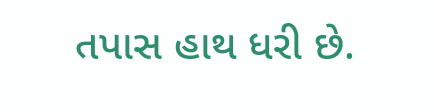તપાસ હાથ ધરી છે.